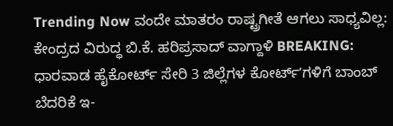Trending Now ವಂದೇ ಮಾತರಂ ರಾಷ್ಟ್ರಗೀತೆ ಆಗಲು ಸಾಧ್ಯವಿಲ್ಲ: ಕೇಂದ್ರದ ವಿರುದ್ಧ ಬಿ.ಕೆ. ಹರಿಪ್ರಸಾದ್ ವಾಗ್ದಾಳಿ BREAKING: ಧಾರವಾಡ ಹೈಕೋರ್ಟ್ ಸೇರಿ 3 ಜಿಲ್ಲೆಗಳ ಕೋರ್ಟ್ʼಗಳಿಗೆ ಬಾಂಬ್ ಬೆದರಿಕೆ ಇ-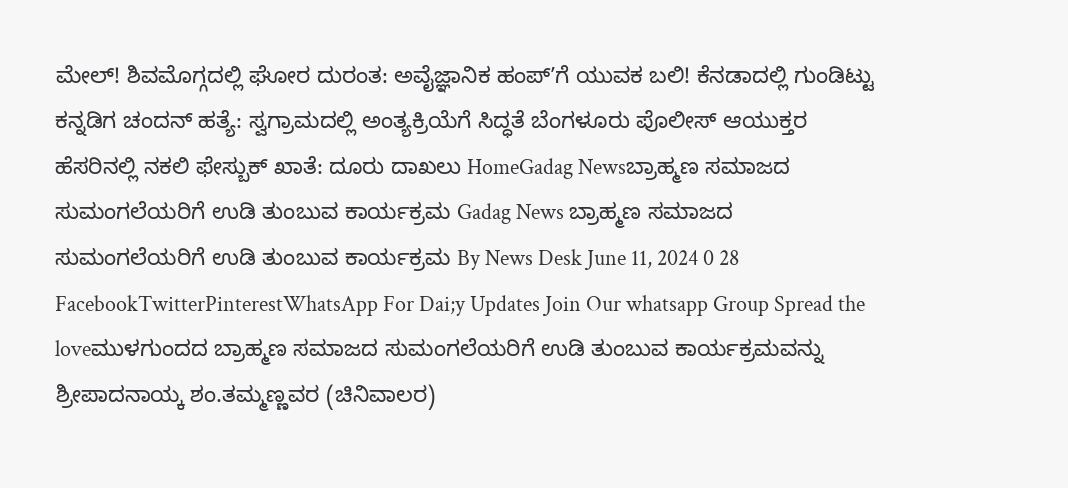ಮೇಲ್! ಶಿವಮೊಗ್ಗದಲ್ಲಿ ಘೋರ ದುರಂತ: ಅವೈಜ್ಞಾನಿಕ ಹಂಪ್ʼಗೆ ಯುವಕ ಬಲಿ! ಕೆನಡಾದಲ್ಲಿ ಗುಂಡಿಟ್ಟು ಕನ್ನಡಿಗ ಚಂದನ್ ಹತ್ಯೆ: ಸ್ವಗ್ರಾಮದಲ್ಲಿ ಅಂತ್ಯಕ್ರಿಯೆಗೆ ಸಿದ್ಧತೆ ಬೆಂಗಳೂರು ಪೊಲೀಸ್ ಆಯುಕ್ತರ ಹೆಸರಿನಲ್ಲಿ ನಕಲಿ ಫೇಸ್ಬುಕ್ ಖಾತೆ: ದೂರು ದಾಖಲು HomeGadag Newsಬ್ರಾಹ್ಮಣ ಸಮಾಜದ ಸುಮಂಗಲೆಯರಿಗೆ ಉಡಿ ತುಂಬುವ ಕಾರ್ಯಕ್ರಮ Gadag News ಬ್ರಾಹ್ಮಣ ಸಮಾಜದ ಸುಮಂಗಲೆಯರಿಗೆ ಉಡಿ ತುಂಬುವ ಕಾರ್ಯಕ್ರಮ By News Desk June 11, 2024 0 28 FacebookTwitterPinterestWhatsApp For Dai;y Updates Join Our whatsapp Group Spread the loveಮುಳಗುಂದದ ಬ್ರಾಹ್ಮಣ ಸಮಾಜದ ಸುಮಂಗಲೆಯರಿಗೆ ಉಡಿ ತುಂಬುವ ಕಾರ್ಯಕ್ರಮವನ್ನು ಶ್ರೀಪಾದನಾಯ್ಕ ಶಂ.ತಮ್ಮಣ್ಣವರ (ಚಿನಿವಾಲರ)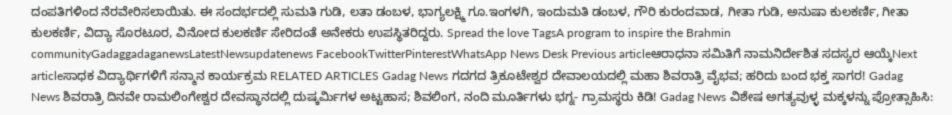ದಂಪತಿಗಳಿಂದ ನೆರವೇರಿಸಲಾಯಿತು. ಈ ಸಂದರ್ಭದಲ್ಲಿ ಸುಮತಿ ಗುಡಿ, ಲತಾ ಡಂಬಳ, ಭಾಗ್ಯಲಕ್ಷ್ಮಿ ಗೂ.ಇಂಗಳಗಿ, ಇಂದುಮತಿ ಡಂಬಳ, ಗೌರಿ ಕುರಂದವಾಡ, ಗೀತಾ ಗುಡಿ, ಅನುಷಾ ಕುಲಕರ್ಣಿ, ಗೀತಾ ಕುಲಕರ್ಣಿ, ವಿದ್ಯಾ ಸೊರಟೂರ, ವಿನೋದ ಕುಲಕರ್ಣಿ ಸೇರಿದಂತೆ ಅನೇಕರು ಉಪಸ್ಥಿತರಿದ್ದರು. Spread the love TagsA program to inspire the Brahmin communityGadaggadaganewsLatestNewsupdatenews FacebookTwitterPinterestWhatsApp News Desk Previous articleಆರಾಧನಾ ಸಮಿತಿಗೆ ನಾಮನಿರ್ದೇಶಿತ ಸದಸ್ಯರ ಆಯ್ಕೆNext articleಸಾಧಕ ವಿದ್ಯಾರ್ಥಿಗಳಿಗೆ ಸನ್ಮಾನ ಕಾರ್ಯಕ್ರಮ RELATED ARTICLES Gadag News ಗದಗದ ತ್ರಿಕೂಟೇಶ್ವರ ದೇವಾಲಯದಲ್ಲಿ ಮಹಾ ಶಿವರಾತ್ರಿ ವೈಭವ; ಹರಿದು ಬಂದ ಭಕ್ತ ಸಾಗರ! Gadag News ಶಿವರಾತ್ರಿ ದಿನವೇ ರಾಮಲಿಂಗೇಶ್ವರ ದೇವಸ್ಥಾನದಲ್ಲಿ ದುಷ್ಕರ್ಮಿಗಳ ಅಟ್ಟಹಾಸ; ಶಿವಲಿಂಗ, ನಂದಿ ಮೂರ್ತಿಗಳು ಭಗ್ನ- ಗ್ರಾಮಸ್ಥರು ಕಿಡಿ! Gadag News ವಿಶೇಷ ಅಗತ್ಯವುಳ್ಳ ಮಕ್ಕಳನ್ನು ಪ್ರೋತ್ಸಾಹಿಸಿ: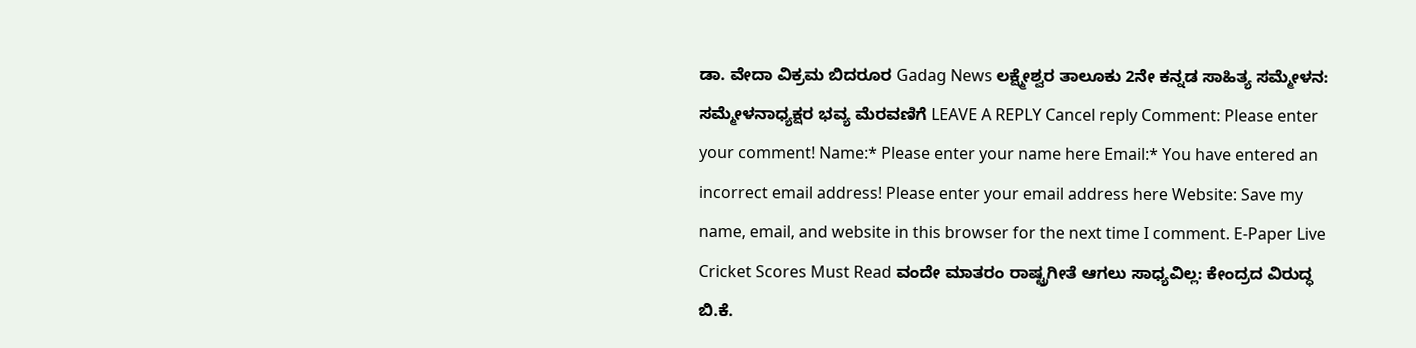ಡಾ. ವೇದಾ ವಿಕ್ರಮ ಬಿದರೂರ Gadag News ಲಕ್ಷ್ಮೇಶ್ವರ ತಾಲೂಕು 2ನೇ ಕನ್ನಡ ಸಾಹಿತ್ಯ ಸಮ್ಮೇಳನ: ಸಮ್ಮೇಳನಾಧ್ಯಕ್ಷರ ಭವ್ಯ ಮೆರವಣಿಗೆ LEAVE A REPLY Cancel reply Comment: Please enter your comment! Name:* Please enter your name here Email:* You have entered an incorrect email address! Please enter your email address here Website: Save my name, email, and website in this browser for the next time I comment. E-Paper Live Cricket Scores Must Read ವಂದೇ ಮಾತರಂ ರಾಷ್ಟ್ರಗೀತೆ ಆಗಲು ಸಾಧ್ಯವಿಲ್ಲ: ಕೇಂದ್ರದ ವಿರುದ್ಧ ಬಿ.ಕೆ.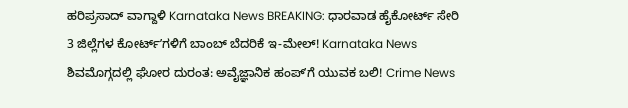ಹರಿಪ್ರಸಾದ್ ವಾಗ್ದಾಳಿ Karnataka News BREAKING: ಧಾರವಾಡ ಹೈಕೋರ್ಟ್ ಸೇರಿ 3 ಜಿಲ್ಲೆಗಳ ಕೋರ್ಟ್ʼಗಳಿಗೆ ಬಾಂಬ್ ಬೆದರಿಕೆ ಇ-ಮೇಲ್! Karnataka News ಶಿವಮೊಗ್ಗದಲ್ಲಿ ಘೋರ ದುರಂತ: ಅವೈಜ್ಞಾನಿಕ ಹಂಪ್ʼಗೆ ಯುವಕ ಬಲಿ! Crime News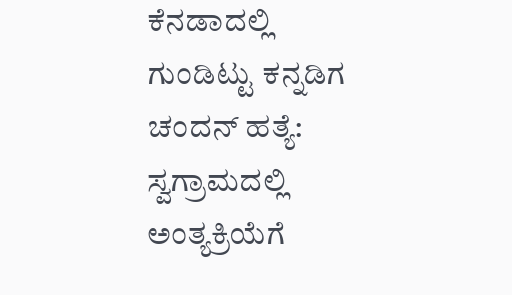ಕೆನಡಾದಲ್ಲಿ ಗುಂಡಿಟ್ಟು ಕನ್ನಡಿಗ ಚಂದನ್ ಹತ್ಯೆ: ಸ್ವಗ್ರಾಮದಲ್ಲಿ ಅಂತ್ಯಕ್ರಿಯೆಗೆ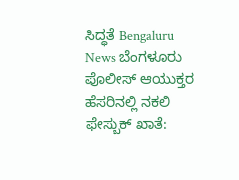ಸಿದ್ಧತೆ Bengaluru News ಬೆಂಗಳೂರು ಪೊಲೀಸ್ ಆಯುಕ್ತರ ಹೆಸರಿನಲ್ಲಿ ನಕಲಿ ಫೇಸ್ಬುಕ್ ಖಾತೆ: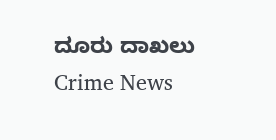ದೂರು ದಾಖಲು Crime News